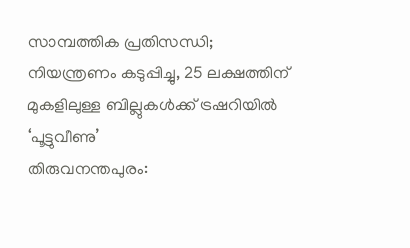സാമ്പത്തിക പ്രതിസന്ധി; നിയന്ത്രണം കടുപ്പിച്ചു, 25 ലക്ഷത്തിന് മുകളിലുള്ള ബില്ലുകൾക്ക് ട്രഷറിയിൽ ‘പൂട്ടുവീണു’
തിരുവനന്തപുരം: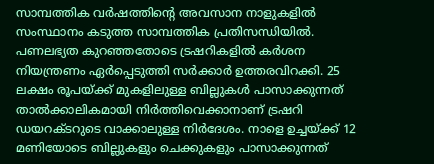സാമ്പത്തിക വർഷത്തിന്റെ അവസാന നാളുകളിൽ സംസ്ഥാനം കടുത്ത സാമ്പത്തിക പ്രതിസന്ധിയിൽ. പണലഭ്യത കുറഞ്ഞതോടെ ട്രഷറികളിൽ കർശന നിയന്ത്രണം ഏർപ്പെടുത്തി സർക്കാർ ഉത്തരവിറക്കി. 25 ലക്ഷം രൂപയ്ക്ക് മുകളിലുള്ള ബില്ലുകൾ പാസാക്കുന്നത് താൽക്കാലികമായി നിർത്തിവെക്കാനാണ് ട്രഷറി ഡയറക്ടറുടെ വാക്കാലുള്ള നിർദേശം. നാളെ ഉച്ചയ്ക്ക് 12 മണിയോടെ ബില്ലുകളും ചെക്കുകളും പാസാക്കുന്നത്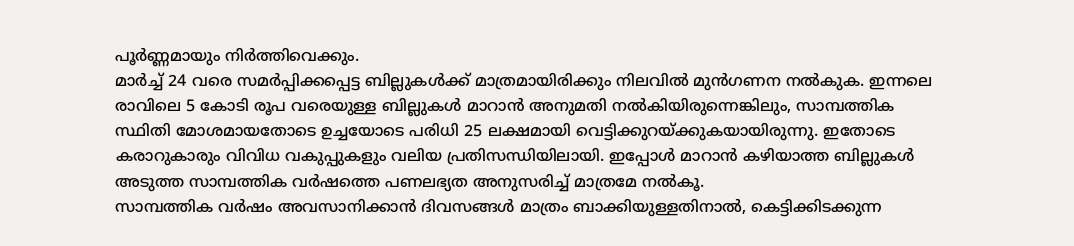പൂർണ്ണമായും നിർത്തിവെക്കും.
മാർച്ച് 24 വരെ സമർപ്പിക്കപ്പെട്ട ബില്ലുകൾക്ക് മാത്രമായിരിക്കും നിലവിൽ മുൻഗണന നൽകുക. ഇന്നലെ രാവിലെ 5 കോടി രൂപ വരെയുള്ള ബില്ലുകൾ മാറാൻ അനുമതി നൽകിയിരുന്നെങ്കിലും, സാമ്പത്തിക സ്ഥിതി മോശമായതോടെ ഉച്ചയോടെ പരിധി 25 ലക്ഷമായി വെട്ടിക്കുറയ്ക്കുകയായിരുന്നു. ഇതോടെ കരാറുകാരും വിവിധ വകുപ്പുകളും വലിയ പ്രതിസന്ധിയിലായി. ഇപ്പോൾ മാറാൻ കഴിയാത്ത ബില്ലുകൾ അടുത്ത സാമ്പത്തിക വർഷത്തെ പണലഭ്യത അനുസരിച്ച് മാത്രമേ നൽകൂ.
സാമ്പത്തിക വർഷം അവസാനിക്കാൻ ദിവസങ്ങൾ മാത്രം ബാക്കിയുള്ളതിനാൽ, കെട്ടിക്കിടക്കുന്ന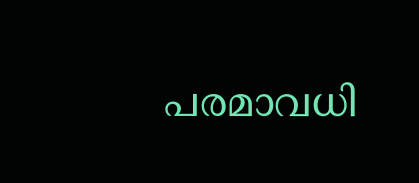പരമാവധി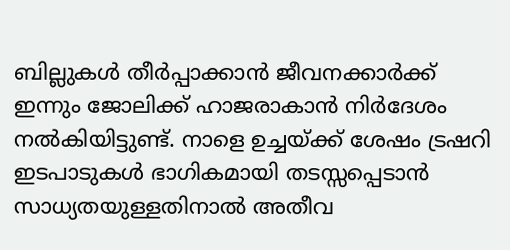ബില്ലുകൾ തീർപ്പാക്കാൻ ജീവനക്കാർക്ക് ഇന്നും ജോലിക്ക് ഹാജരാകാൻ നിർദേശം നൽകിയിട്ടുണ്ട്. നാളെ ഉച്ചയ്ക്ക് ശേഷം ട്രഷറി ഇടപാടുകൾ ഭാഗികമായി തടസ്സപ്പെടാൻ സാധ്യതയുള്ളതിനാൽ അതീവ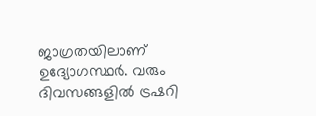ജാഗ്രതയിലാണ് ഉദ്യോഗസ്ഥർ. വരും ദിവസങ്ങളിൽ ട്രഷറി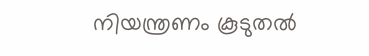നിയന്ത്രണം കൂടുതൽ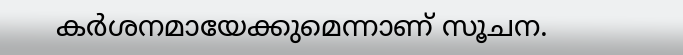കർശനമായേക്കുമെന്നാണ് സൂചന.